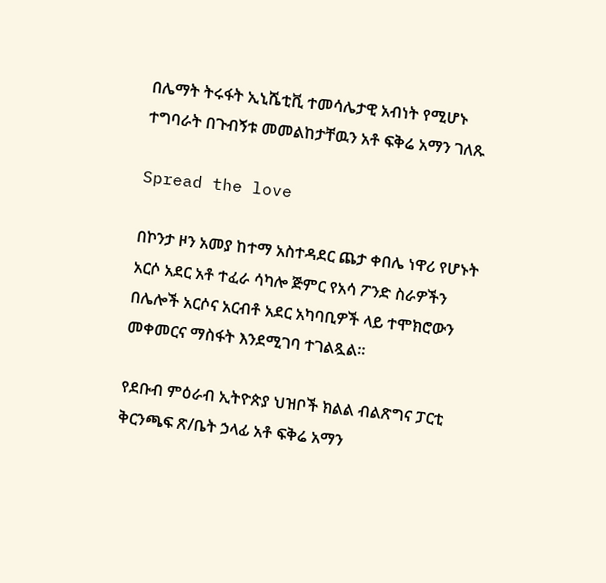በሌማት ትሩፋት ኢኒሼቲቪ ተመሳሌታዊ አብነት የሚሆኑ ተግባራት በጉብኝቱ መመልከታቸዉን አቶ ፍቅሬ አማን ገለጹ

Spread the love

በኮንታ ዞን አመያ ከተማ አስተዳደር ጨታ ቀበሌ ነዋሪ የሆኑት አርሶ አደር አቶ ተፈራ ሳካሎ ጅምር የአሳ ፖንድ ስራዎችን በሌሎች አርሶና አርብቶ አደር አካባቢዎች ላይ ተሞክሮውን መቀመርና ማስፋት እንደሚገባ ተገልጿል።

የደቡብ ምዕራብ ኢትዮጵያ ህዝቦች ክልል ብልጽግና ፓርቲ ቅርንጫፍ ጽ/ቤት ኃላፊ አቶ ፍቅሬ አማን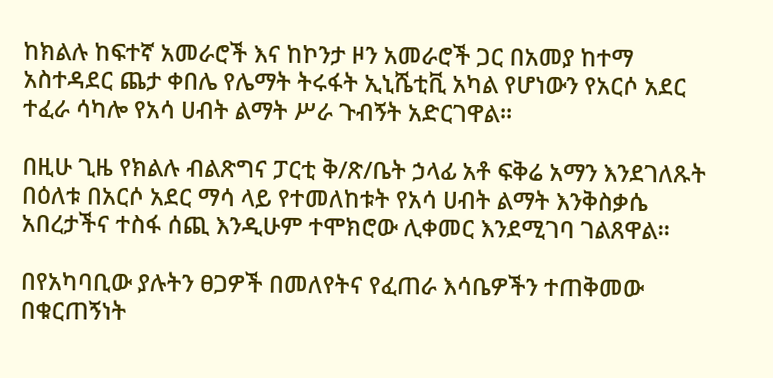ከክልሉ ከፍተኛ አመራሮች እና ከኮንታ ዞን አመራሮች ጋር በአመያ ከተማ አስተዳደር ጨታ ቀበሌ የሌማት ትሩፋት ኢኒሼቲቪ አካል የሆነውን የአርሶ አደር ተፈራ ሳካሎ የአሳ ሀብት ልማት ሥራ ጉብኝት አድርገዋል።

በዚሁ ጊዜ የክልሉ ብልጽግና ፓርቲ ቅ/ጽ/ቤት ኃላፊ አቶ ፍቅሬ አማን እንደገለጹት በዕለቱ በአርሶ አደር ማሳ ላይ የተመለከቱት የአሳ ሀብት ልማት እንቅስቃሴ አበረታችና ተስፋ ሰጪ እንዲሁም ተሞክሮው ሊቀመር እንደሚገባ ገልጸዋል።

በየአካባቢው ያሉትን ፀጋዎች በመለየትና የፈጠራ እሳቤዎችን ተጠቅመው በቁርጠኝነት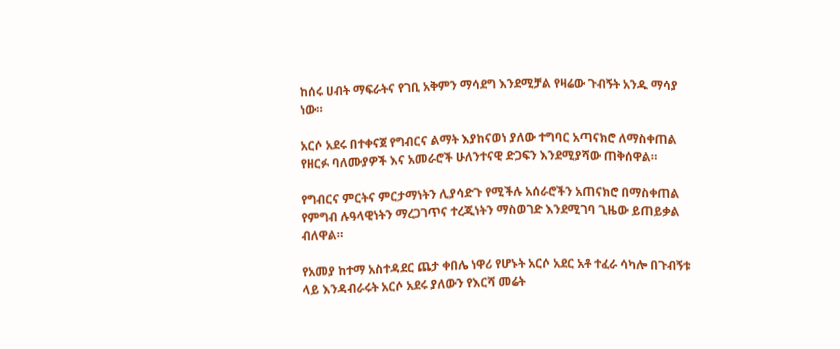ከሰሩ ሀብት ማፍራትና የገቢ አቅምን ማሳደግ እንደሚቻል የዛሬው ጉብኝት አንዱ ማሳያ ነው።

አርሶ አደሩ በተቀናጀ የግብርና ልማት እያከናወነ ያለው ተግባር አጣናክሮ ለማስቀጠል የዘርፉ ባለሙያዎች እና አመራሮች ሁለንተናዊ ድጋፍን እንደሚያሻው ጠቅሰዋል።

የግብርና ምርትና ምርታማነትን ሊያሳድጉ የሚችሉ አሰራሮችን አጠናክሮ በማስቀጠል የምግብ ሉዓላዊነትን ማረጋገጥና ተረጂነትን ማስወገድ እንደሚገባ ጊዜው ይጠይቃል ብለዋል።

የአመያ ከተማ አስተዳደር ጨታ ቀበሌ ነዋሪ የሆኑት አርሶ አደር አቶ ተፈራ ሳካሎ በጉብኝቱ ላይ እንዳብራሩት አርሶ አደሩ ያለውን የእርሻ መሬት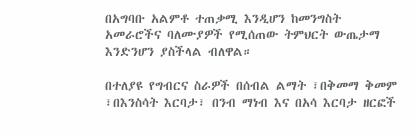በአግባቡ አልምቶ ተጠቃሚ እንዲሆን ከመንግስት አመራሮችና ባለሙያዎች የሚሰጠው ትምህርት ውጤታማ እንድንሆን ያስችላል ብለዋል።

በተለያዩ የግብርና ስራዎች በሰብል ልማት ፣በቅመማ ቅመም ፣በእንስሳት እርባታ፣ በንብ ማነብ እና በአሳ እርባታ ዘርፎች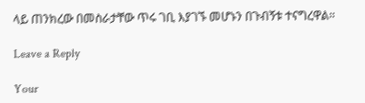ላይ ጠንክረው በመስራታቸው ጥሩ ገቢ እያገኙ መሆኑን በጉብኝቱ ተናግረዋል።

Leave a Reply

Your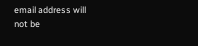email address will not be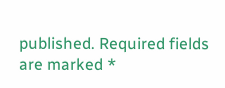published. Required fields are marked *